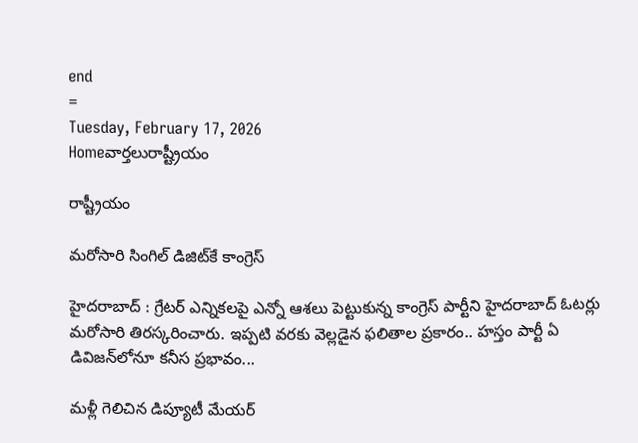end
=
Tuesday, February 17, 2026
Homeవార్తలురాష్ట్రీయం

రాష్ట్రీయం

మరోసారి సింగిల్‌ డిజిట్‌కే కాంగ్రెస్‌

హైదరాబాద్‌ : గ్రేటర్‌ ఎన్నికలపై ఎన్నో ఆశలు పెట్టుకున్న కాంగ్రెస్‌ పార్టీని హైదరాబాద్‌ ఓటర్లు మరోసారి తిరస్కరించారు. ఇప్పటి వరకు వెల్లడైన ఫలితాల ప్రకారం.. హస్తం పార్టీ ఏ డివిజన్‌లోనూ కనీస ప్రభావం...

మళ్లీ గెలిచిన డిప్యూటీ మేయర్‌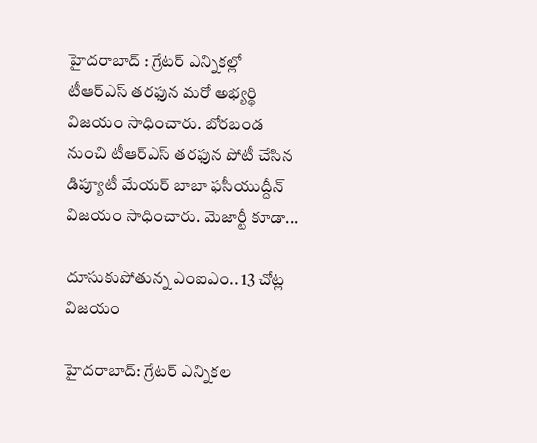హైదరాబాద్ : గ్రేటర్ ఎన్నికల్లో టీఆర్ఎస్ తరఫున మరో అభ్యర్థి విజయం సాధించారు. బోరబండ నుంచి టీఆర్ఎస్ తరఫున పోటీ చేసిన డిప్యూటీ మేయర్ బాబా ఫసీయుద్దీన్ విజయం సాధించారు. మెజార్టీ కూడా...

దూసుకుపోతున్న ఎంఐఎం.. 13 చోట్ల విజయం

హైదరాబాద్: గ్రేటర్‌ ఎన్నికల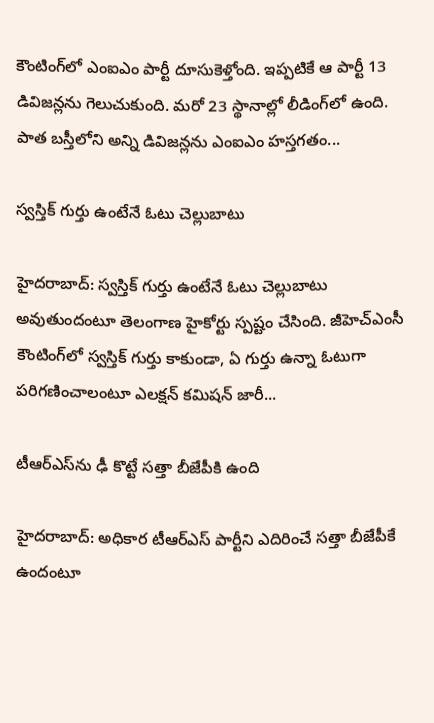కౌంటింగ్‌లో ఎంఐఎం పార్టీ దూసుకెళ్తోంది. ఇప్పటికే ఆ పార్టీ 13 డివిజన్లను గెలుచుకుంది. మరో 23 స్థానాల్లో లీడింగ్‌లో ఉంది. పాత బస్తీలోని అన్ని డివిజన్లను ఎంఐఎం హస్తగతం...

స్వస్తిక్‌ గుర్తు ఉంటేనే ఓటు చెల్లుబాటు

హైదరాబాద్: స్వస్తిక్ గుర్తు ఉంటేనే ఓటు చెల్లుబాటు అవుతుందంటూ తెలంగాణ హైకోర్టు స్పష్టం చేసింది. జీహెచ్‌ఎంసీ కౌంటింగ్‌లో స్వస్తిక్ గుర్తు కాకుండా, ఏ గుర్తు ఉన్నా ఓటుగా పరిగణించాలంటూ ఎలక్షన్ కమిషన్ జారీ...

టీఆర్ఎస్‌ను ఢీ కొట్టే సత్తా బీజేపీకి ఉంది

హైదరాబాద్: అధికార టీఆర్‌ఎస్‌ పార్టీని ఎదిరించే సత్తా బీజేపీకే ఉందంటూ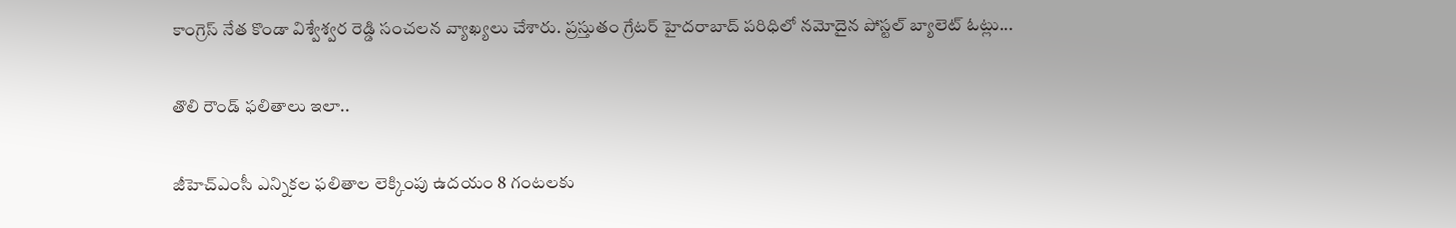కాంగ్రెస్ నేత కొండా విశ్వేశ్వర రెడ్డి సంచలన వ్యాఖ్యలు చేశారు. ప్రస్తుతం గ్రేటర్ హైదరాబాద్ పరిధిలో నమోదైన పోస్టల్ బ్యాలెట్ ఓట్లు...

తొలి రౌండ్‌ ఫలితాలు ఇలా..

జీహెచ్‌ఎంసీ ఎన్నికల ఫలితాల లెక్కింపు ఉదయం 8 గంటలకు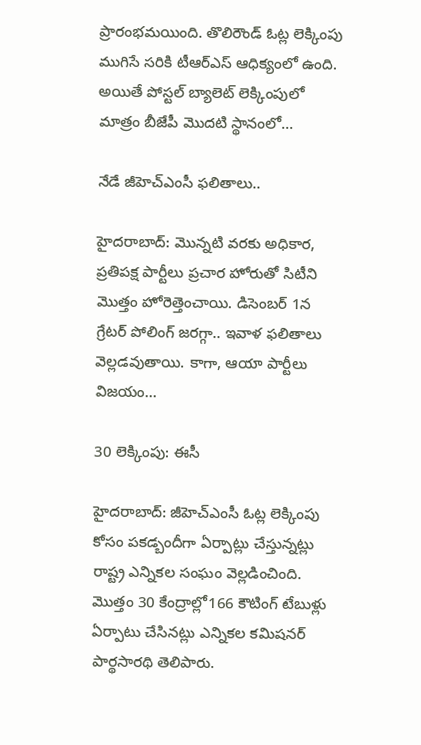ప్రారంభమయింది. తొలిరౌండ్‌ ఓట్ల లెక్కింపు ముగిసే సరికి టీఆర్ఎస్ ఆధిక్యంలో ఉంది. అయితే పోస్టల్ బ్యాలెట్ లెక్కింపులో మాత్రం బీజేపీ మొదటి స్థానంలో...

నేడే జీహెచ్‌ఎంసీ ఫలితాలు‌..

హైదరాబాద్: మొన్నటి వరకు అధికార, ప్రతిపక్ష పార్టీలు ప్రచార హోరుతో సిటీని మొత్తం హోరెత్తెంచాయి. డిసెంబర్‌ 1న గ్రేటర్‌ పోలింగ్‌ జరగ్గా.. ఇవాళ ఫలితాలు వెల్లడవుతాయి. కాగా, ఆయా పార్టీలు విజయం...

30 లెక్కింపు: ఈసీ

హైదరాబాద్‌: జీహెచ్‌ఎంసీ ఓట్ల లెక్కింపు కోసం పకడ్బందీగా ఏర్పాట్లు చేస్తున్నట్లు రాష్ట్ర ఎన్నికల సంఘం వెల్లడించింది. మొత్తం 30 కేంద్రాల్లో166 కౌటింగ్‌ టేబుళ్లు ఏర్పాటు చేసినట్లు ఎన్నికల కమిషనర్ పార్థసారథి తెలిపారు.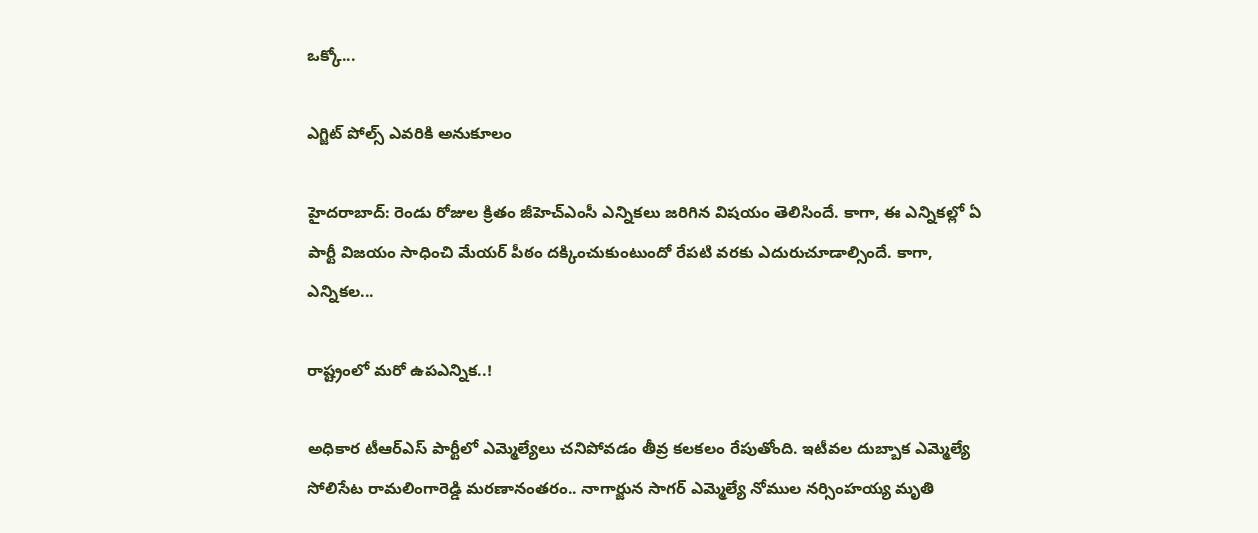ఒక్కో...

ఎగ్జిట్ పోల్స్ ఎవరికి అనుకూలం

హైదరాబాద్: రెండు రోజుల క్రితం జీహెచ్‌ఎంసీ ఎన్నికలు జరిగిన విషయం తెలిసిందే. కాగా, ఈ ఎన్నికల్లో ఏ పార్టీ విజయం సాధించి మేయర్‌ పీఠం దక్కించుకుంటుందో రేపటి వరకు ఎదురుచూడాల్సిందే. కాగా, ఎన్నికల...

రాష్ట్రంలో మరో ఉపఎన్నిక..!

అధికార టీఆర్‌ఎస్‌ పార్టీలో ఎమ్మెల్యేలు చనిపోవడం తీవ్ర కలకలం రేపుతోంది. ఇటీవల దుబ్బాక ఎమ్మెల్యే సోలిసేట రామలింగారెడ్డి మరణానంతరం.. నాగార్జున సాగర్ ఎమ్మెల్యే నోముల నర్సింహయ్య మృతి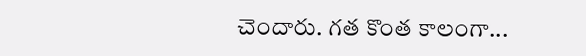చెందారు. గత కొంత కాలంగా...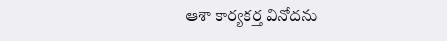ఆశా కార్యకర్త వినోదను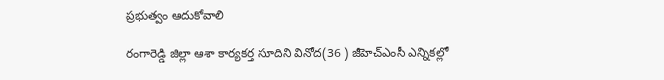ప్రభుత్వం ఆదుకోవాలి

రంగారెడ్డి జిల్లా ఆశా కార్యకర్త సూదిని వినోద(36 ) జీహెచ్‌ఎంసీ ఎన్నికల్లో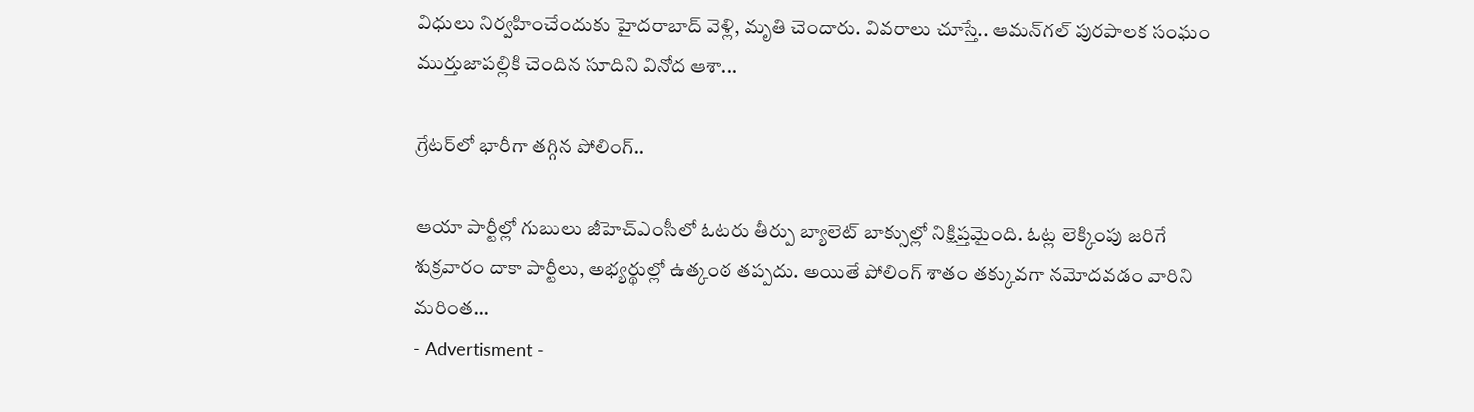విధులు నిర్వహించేందుకు హైదరాబాద్‌ వెళ్లి, మృతి చెందారు. వివరాలు చూస్తే.. ఆమన్‌గల్ పురపాలక సంఘం ముర్తుజాపల్లికి చెందిన సూదిని వినోద ఆశా...

గ్రేటర్‌లో భారీగా తగ్గిన పోలింగ్..

ఆయా పార్టీల్లో గుబులు జీహెచ్‌ఎంసీలో ఓటరు తీర్పు బ్యాలెట్‌ బాక్సుల్లో నిక్షిప్తమైంది. ఓట్ల లెక్కింపు జరిగే శుక్రవారం దాకా పార్టీలు, అభ్యర్థుల్లో ఉత్కంఠ తప్పదు. అయితే పోలింగ్‌ శాతం తక్కువగా నమోదవడం వారిని మరింత...
- Advertisment -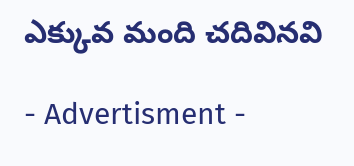ఎక్కువ మంది చదివినవి

- Advertisment -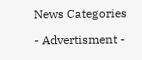News Categories

- Advertisment -